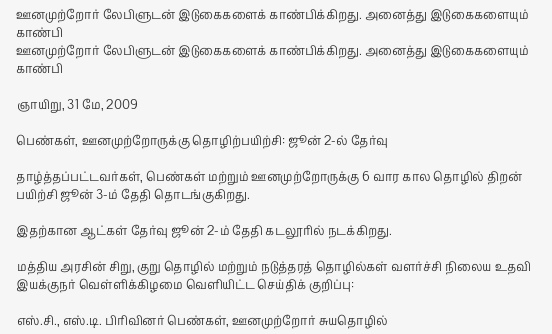ஊனமுற்றோர் லேபிளுடன் இடுகைகளைக் காண்பிக்கிறது. அனைத்து இடுகைகளையும் காண்பி
ஊனமுற்றோர் லேபிளுடன் இடுகைகளைக் காண்பிக்கிறது. அனைத்து இடுகைகளையும் காண்பி

ஞாயிறு, 31 மே, 2009

பெண்கள், ஊனமுற்றோருக்கு தொழிற்பயிற்சி: ஜூன் 2-ல் தேர்வு

தாழ்த்தப்பட்டவர்கள், பெண்கள் மற்றும் ஊனமுற்றோருக்கு 6 வார கால தொழில் திறன் பயிற்சி ஜூன் 3-ம் தேதி தொடங்குகிறது.

இதற்கான ஆட்கள் தேர்வு ஜூன் 2-ம் தேதி கடலூரில் நடக்கிறது.

மத்திய அரசின் சிறு, குறு தொழில் மற்றும் நடுத்தரத் தொழில்கள் வளர்ச்சி நிலைய உதவி இயக்குநர் வெள்ளிக்கிழமை வெளியிட்ட செய்திக் குறிப்பு:

எஸ்.சி., எஸ்.டி. பிரிவினர் பெண்கள், ஊனமுற்றோர் சுயதொழில்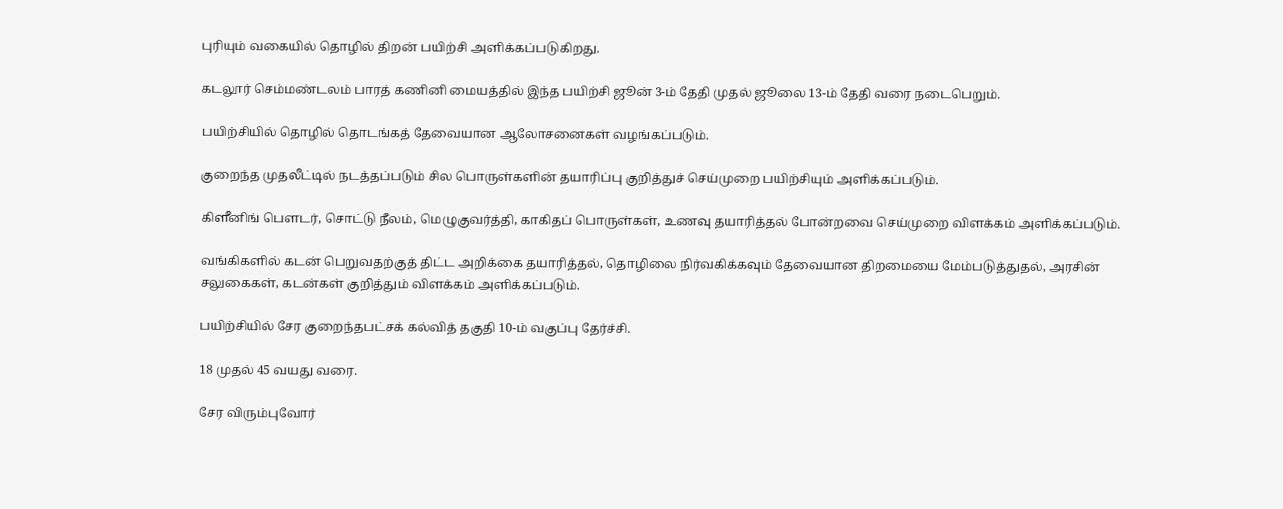புரியும் வகையில் தொழில் திறன் பயிற்சி அளிக்கப்படுகிறது.

கடலூர் செம்மண்டலம் பாரத் கணினி மையத்தில் இந்த பயிற்சி ஜூன் 3-ம் தேதி முதல் ஜூலை 13-ம் தேதி வரை நடைபெறும்.

பயிற்சியில் தொழில் தொடங்கத் தேவையான ஆலோசனைகள் வழங்கப்படும்.

குறைந்த முதலீட்டில் நடத்தப்படும் சில பொருள்களின் தயாரிப்பு குறித்துச் செய்முறை பயிற்சியும் அளிக்கப்படும்.

கிளீனிங் பெளடர், சொட்டு நீலம், மெழுகுவர்த்தி, காகிதப் பொருள்கள், உணவு தயாரித்தல் போன்றவை செய்முறை விளக்கம் அளிக்கப்படும்.

வங்கிகளில் கடன் பெறுவதற்குத் திட்ட அறிக்கை தயாரித்தல், தொழிலை நிர்வகிக்கவும் தேவையான திறமையை மேம்படுத்துதல், அரசின் சலுகைகள், கடன்கள் குறித்தும் விளக்கம் அளிக்கப்படும்.

பயிற்சியில் சேர குறைந்தபட்சக் கல்வித் தகுதி 10-ம் வகுப்பு தேர்ச்சி.

18 முதல் 45 வயது வரை.

சேர விரும்புவோர்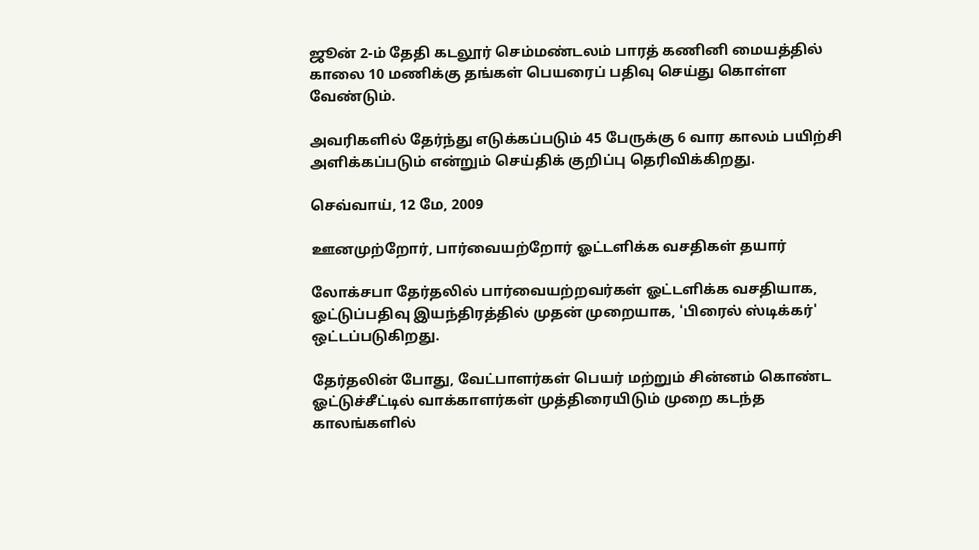ஜூன் 2-ம் தேதி கடலூர் செம்மண்டலம் பாரத் கணினி மையத்தில் காலை 10 மணிக்கு தங்கள் பெயரைப் பதிவு செய்து கொள்ள வேண்டும்.

அவரிகளில் தேர்ந்து எடுக்கப்படும் 45 பேருக்கு 6 வார காலம் பயிற்சி அளிக்கப்படும் என்றும் செய்திக் குறிப்பு தெரிவிக்கிறது.

செவ்வாய், 12 மே, 2009

ஊனமுற்றோர், பார்வையற்றோர் ஓட்டளிக்க வசதிகள் தயார்

லோக்சபா தேர்தலில் பார்வையற்றவர்கள் ஓட்டளிக்க வசதியாக, ஓட்டுப்பதிவு இயந்திரத்தில் முதன் முறையாக, 'பிரைல் ஸ்டிக்கர்' ஒட்டப்படுகிறது.

தேர்தலின் போது, வேட்பாளர்கள் பெயர் மற்றும் சின்னம் கொண்ட ஓட்டுச்சீட்டில் வாக்காளர்கள் முத்திரையிடும் முறை கடந்த காலங்களில்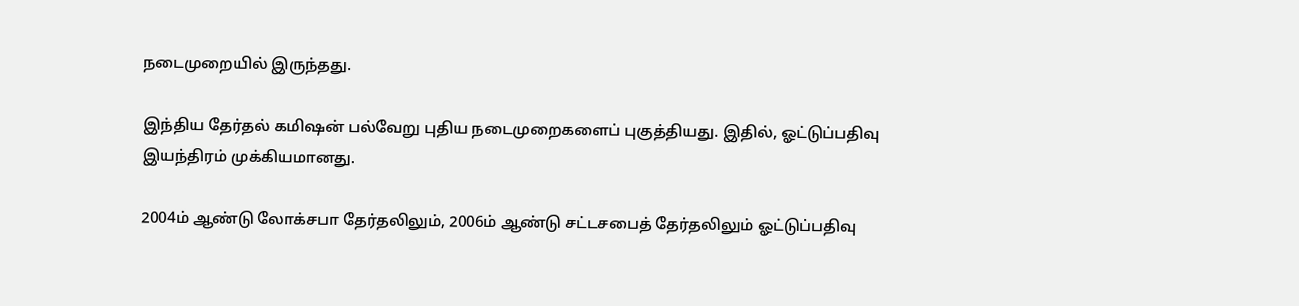நடைமுறையில் இருந்தது.

இந்திய தேர்தல் கமிஷன் பல்வேறு புதிய நடைமுறைகளைப் புகுத்தியது. இதில், ஓட்டுப்பதிவு இயந்திரம் முக்கியமானது.

2004ம் ஆண்டு லோக்சபா தேர்தலிலும், 2006ம் ஆண்டு சட்டசபைத் தேர்தலிலும் ஓட்டுப்பதிவு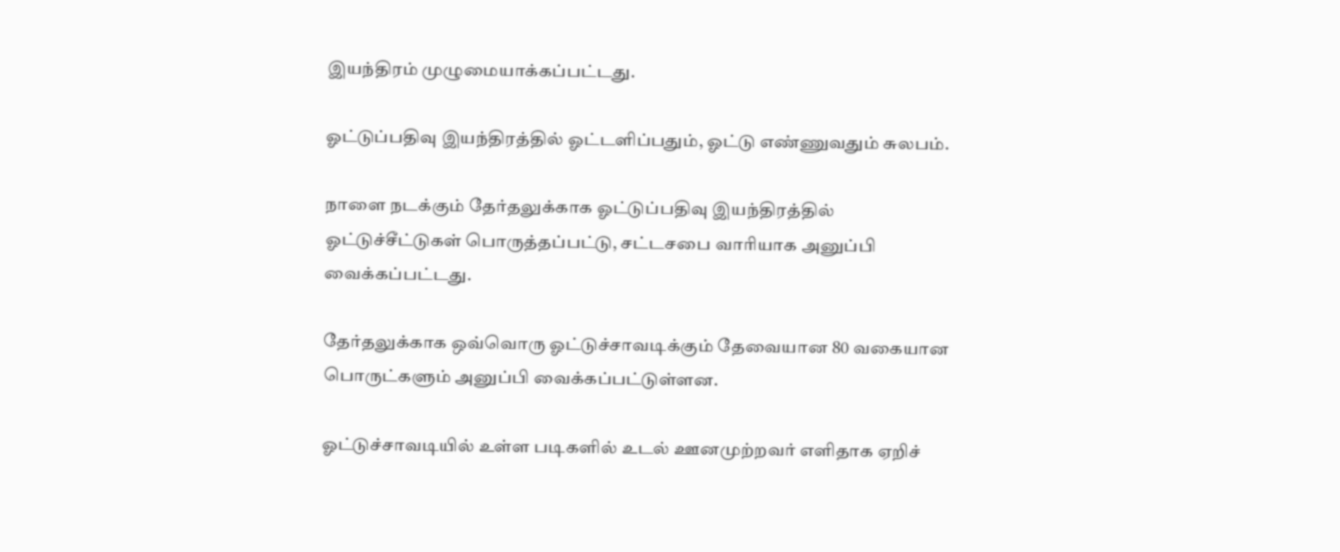இயந்திரம் முழுமையாக்கப்பட்டது.

ஓட்டுப்பதிவு இயந்திரத்தில் ஓட்டளிப்பதும், ஓட்டு எண்ணுவதும் சுலபம்.

நாளை நடக்கும் தேர்தலுக்காக ஓட்டுப்பதிவு இயந்திரத்தில் ஓட்டுச்சீட்டுகள் பொருத்தப்பட்டு, சட்டசபை வாரியாக அனுப்பி வைக்கப்பட்டது.

தேர்தலுக்காக ஒவ்வொரு ஓட்டுச்சாவடிக்கும் தேவையான 80 வகையான பொருட்களும் அனுப்பி வைக்கப்பட்டுள்ளன.

ஓட்டுச்சாவடியில் உள்ள படிகளில் உடல் ஊனமுற்றவர் எளிதாக ஏறிச்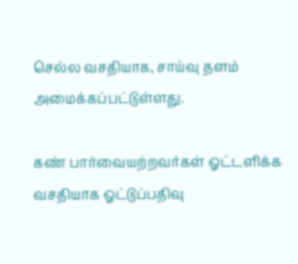செல்ல வசதியாக, சாய்வு தளம் அமைக்கப்பட்டுள்ளது.

கண் பார்வையற்றவர்கள் ஓட்டளிக்க வசதியாக ஓட்டுப்பதிவு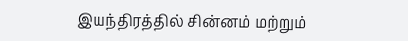இயந்திரத்தில் சின்னம் மற்றும்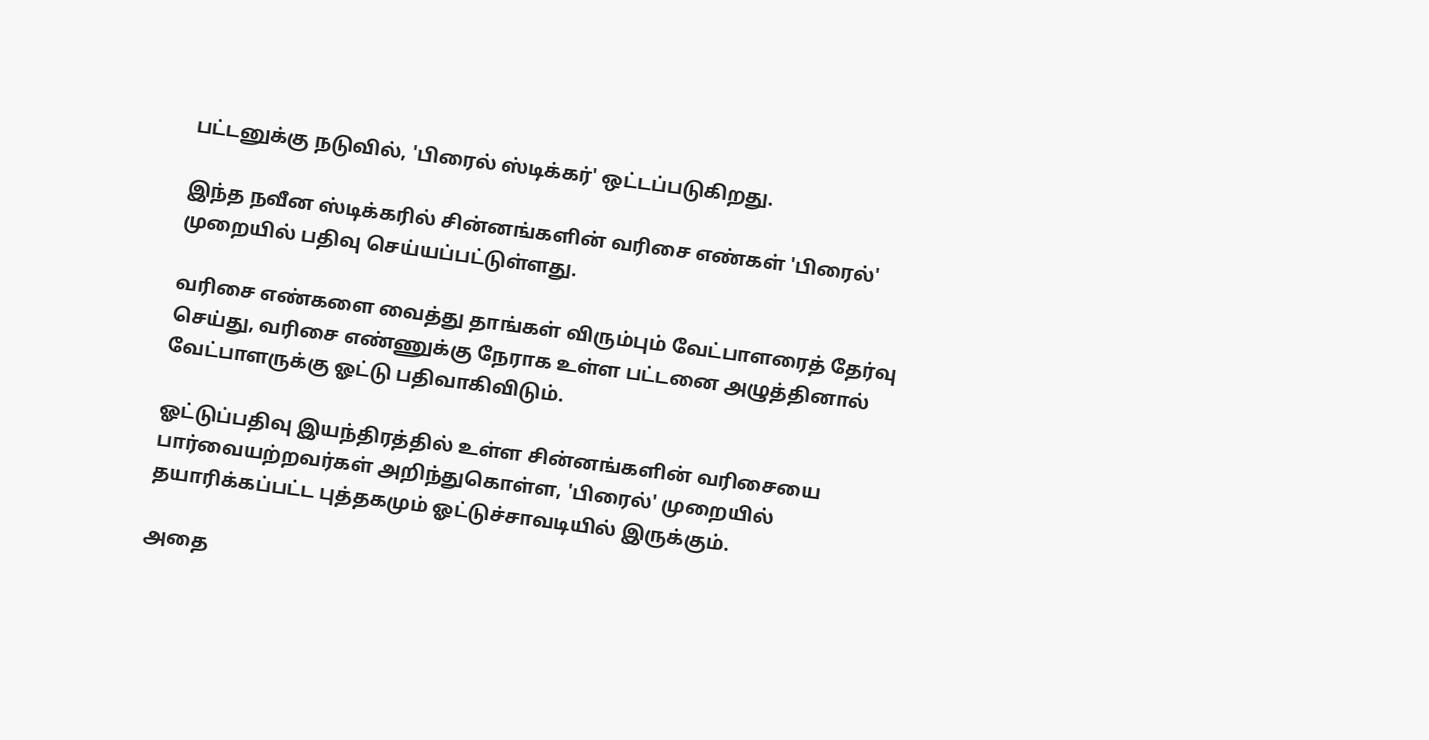பட்டனுக்கு நடுவில், 'பிரைல் ஸ்டிக்கர்' ஒட்டப்படுகிறது.

இந்த நவீன ஸ்டிக்கரில் சின்னங்களின் வரிசை எண்கள் 'பிரைல்' முறையில் பதிவு செய்யப்பட்டுள்ளது.

வரிசை எண்களை வைத்து தாங்கள் விரும்பும் வேட்பாளரைத் தேர்வு செய்து, வரிசை எண்ணுக்கு நேராக உள்ள பட்டனை அழுத்தினால் வேட்பாளருக்கு ஓட்டு பதிவாகிவிடும்.

ஓட்டுப்பதிவு இயந்திரத்தில் உள்ள சின்னங்களின் வரிசையை பார்வையற்றவர்கள் அறிந்துகொள்ள, 'பிரைல்' முறையில் தயாரிக்கப்பட்ட புத்தகமும் ஓட்டுச்சாவடியில் இருக்கும்.

அதை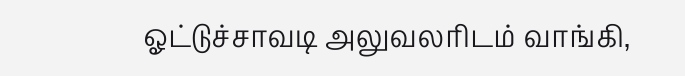ஓட்டுச்சாவடி அலுவலரிடம் வாங்கி,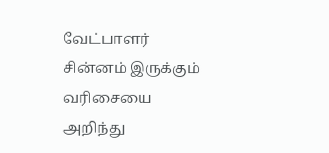வேட்பாளர் சின்னம் இருக்கும் வரிசையை அறிந்து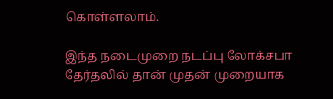கொள்ளலாம்.

இந்த நடைமுறை நடப்பு லோக்சபா தேர்தலில் தான் முதன் முறையாக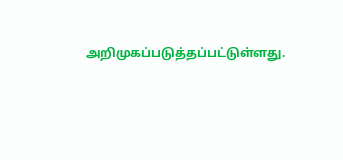அறிமுகப்படுத்தப்பட்டுள்ளது.